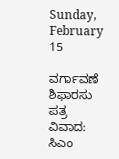Sunday, February 15

ವರ್ಗಾವಣೆ ಶಿಫಾರಸು ಪತ್ರ ವಿವಾದ: ಸಿಎಂ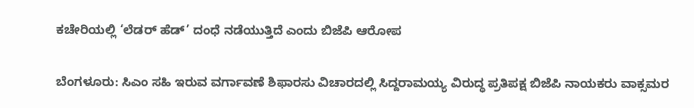ಕಚೇರಿಯಲ್ಲಿ ‘ಲೆಡರ್ ಹೆಡ್’ ದಂಧೆ ನಡೆಯುತ್ತಿದೆ ಎಂದು ಬಿಜೆಪಿ ಆರೋಪ

ಬೆಂಗಳೂರು: ಸಿಎಂ ಸಹಿ ಇರುವ ವರ್ಗಾವಣೆ ಶಿಫಾರಸು ವಿಚಾರದಲ್ಲಿ ಸಿದ್ದರಾಮಯ್ಯ ವಿರುದ್ಧ ಪ್ರತಿಪಕ್ಷ ಬಿಜೆಪಿ ನಾಯಕರು ವಾಕ್ಸಮರ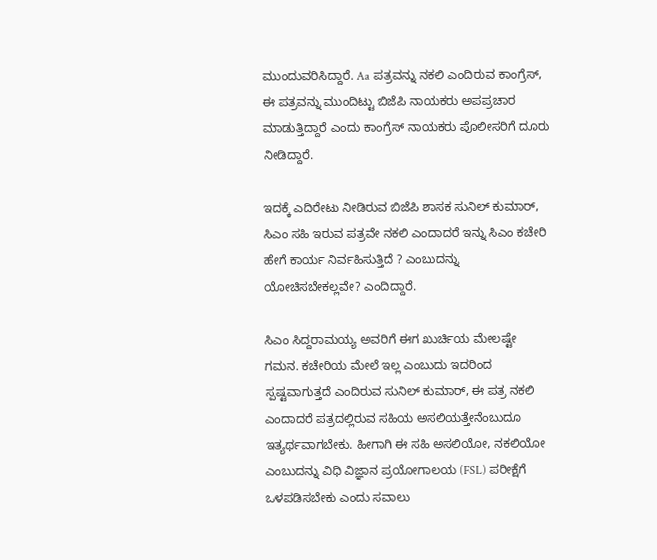ಮುಂದುವರಿಸಿದ್ದಾರೆ. Aa ಪತ್ರವನ್ನು ನಕಲಿ ಎಂದಿರುವ ಕಾಂಗ್ರೆಸ್, ಈ ಪತ್ರವನ್ನು ಮುಂದಿಟ್ಟು ಬಿಜೆಪಿ ನಾಯಕರು ಅಪಪ್ರಚಾರ ಮಾಡುತ್ತಿದ್ದಾರೆ ಎಂದು ಕಾಂಗ್ರೆಸ್ ನಾಯಕರು ಪೊಲೀಸರಿಗೆ ದೂರು ನೀಡಿದ್ದಾರೆ.

ಇದಕ್ಕೆ ಎದಿರೇಟು ನೀಡಿರುವ ಬಿಜೆಪಿ ಶಾಸಕ ಸುನಿಲ್ ಕುಮಾರ್, ಸಿಎಂ ಸಹಿ ಇರುವ ಪತ್ರವೇ ನಕಲಿ ಎಂದಾದರೆ ಇನ್ನು ಸಿಎಂ ಕಚೇರಿ ಹೇಗೆ ಕಾರ್ಯ ನಿರ್ವಹಿಸುತ್ತಿದೆ ? ಎಂಬುದನ್ನು ಯೋಚಿಸಬೇಕಲ್ಲವೇ? ಎಂದಿದ್ದಾರೆ.

ಸಿಎಂ ಸಿದ್ದರಾಮಯ್ಯ ಅವರಿಗೆ ಈಗ ಖುರ್ಚಿಯ ಮೇಲಷ್ಟೇ ಗಮನ. ಕಚೇರಿಯ ಮೇಲೆ ಇಲ್ಲ ಎಂಬುದು ಇದರಿಂದ ಸ್ಪಷ್ಟವಾಗುತ್ತದೆ ಎಂದಿರುವ ಸುನಿಲ್ ಕುಮಾರ್, ಈ ಪತ್ರ ನಕಲಿ ಎಂದಾದರೆ ಪತ್ರದಲ್ಲಿರುವ ಸಹಿಯ ಅಸಲಿಯತ್ತೇನೆಂಬುದೂ ಇತ್ಯರ್ಥವಾಗಬೇಕು. ಹೀಗಾಗಿ ಈ ಸಹಿ ಅಸಲಿಯೋ, ನಕಲಿಯೋ ಎಂಬುದನ್ನು ವಿಧಿ ವಿಜ್ಞಾನ ಪ್ರಯೋಗಾಲಯ (FSL) ಪರೀಕ್ಷೆಗೆ ಒಳಪಡಿಸಬೇಕು ಎಂದು ಸವಾಲು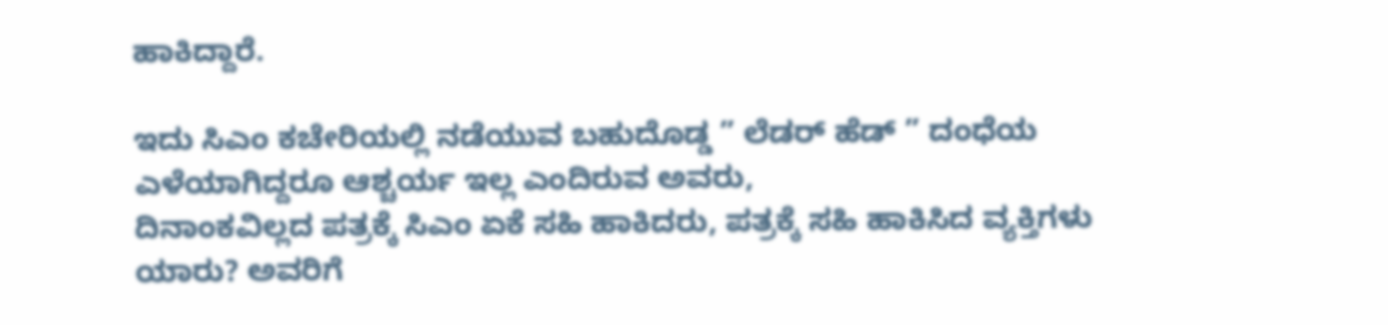ಹಾಕಿದ್ದಾರೆ.

ಇದು ಸಿಎಂ ಕಚೇರಿಯಲ್ಲಿ ನಡೆಯುವ ಬಹುದೊಡ್ಡ ” ಲೆಡರ್ ಹೆಡ್ ” ದಂಧೆಯ ಎಳೆಯಾಗಿದ್ದರೂ ಆಶ್ಚರ್ಯ ಇಲ್ಲ ಎಂದಿರುವ ಅವರು,
ದಿನಾಂಕವಿಲ್ಲದ ಪತ್ರಕ್ಕೆ ಸಿಎಂ ಏಕೆ ಸಹಿ ಹಾಕಿದರು, ಪತ್ರಕ್ಕೆ ಸಹಿ ಹಾಕಿಸಿದ ವ್ಯಕ್ತಿಗಳು ಯಾರು? ಅವರಿಗೆ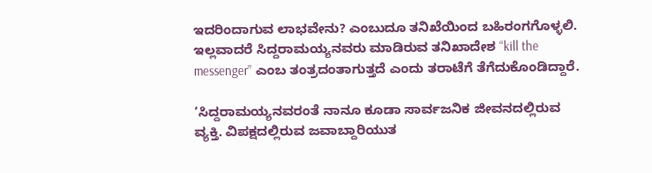ಇದರಿಂದಾಗುವ ಲಾಭವೇನು? ಎಂಬುದೂ ತನಿಖೆಯಿಂದ ಬಹಿರಂಗಗೊಳ್ಳಲಿ. ಇಲ್ಲವಾದರೆ ಸಿದ್ದರಾಮಯ್ಯನವರು ಮಾಡಿರುವ ತನಿಖಾದೇಶ “kill the messenger” ಎಂಬ ತಂತ್ರದಂತಾಗುತ್ತದೆ ಎಂದು ತರಾಟೆಗೆ ತೆಗೆದುಕೊಂಡಿದ್ದಾರೆ.

‘ಸಿದ್ದರಾಮಯ್ಯನವರಂತೆ ನಾನೂ ಕೂಡಾ ಸಾರ್ವಜನಿಕ‌ ಜೀವನದಲ್ಲಿರುವ ವ್ಯಕ್ತಿ. ವಿಪಕ್ಷದಲ್ಲಿರುವ ಜವಾಬ್ದಾರಿಯುತ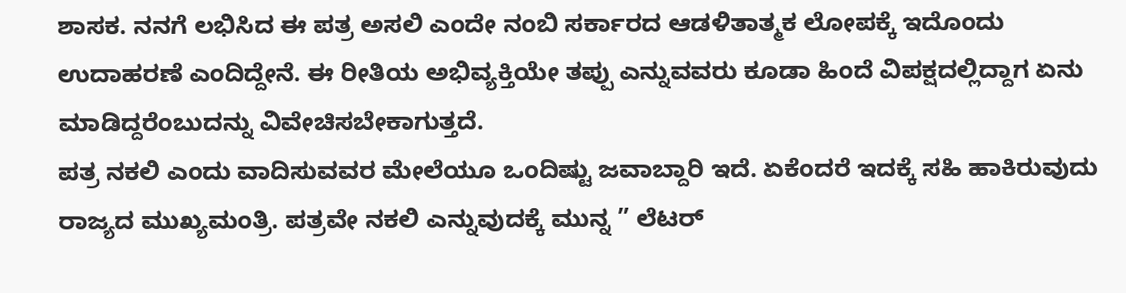ಶಾಸಕ. ನನಗೆ ಲಭಿಸಿದ ಈ ಪತ್ರ ಅಸಲಿ ಎಂದೇ ನಂಬಿ ಸರ್ಕಾರದ ಆಡಳಿತಾತ್ಮಕ ಲೋಪಕ್ಕೆ ಇದೊಂದು ಉದಾಹರಣೆ ಎಂದಿದ್ದೇನೆ. ಈ ರೀತಿಯ ಅಭಿವ್ಯಕ್ತಿಯೇ ತಪ್ಪು ಎನ್ನುವವರು ಕೂಡಾ ಹಿಂದೆ ವಿಪಕ್ಷದಲ್ಲಿದ್ದಾಗ ಏನು ಮಾಡಿದ್ದರೆಂಬುದನ್ನು ವಿವೇಚಿಸಬೇಕಾಗುತ್ತದೆ.
ಪತ್ರ ನಕಲಿ ಎಂದು ವಾದಿಸುವವರ ಮೇಲೆಯೂ‌‌ ಒಂದಿಷ್ಟು ಜವಾಬ್ದಾರಿ ಇದೆ. ಏಕೆಂದರೆ ಇದಕ್ಕೆ ಸಹಿ ಹಾಕಿರುವುದು ರಾಜ್ಯದ ಮುಖ್ಯಮಂತ್ರಿ. ಪತ್ರವೇ ನಕಲಿ ಎನ್ನುವುದಕ್ಕೆ ಮುನ್ನ ” ಲೆಟರ್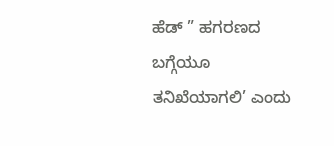ಹೆಡ್ ” ಹಗರಣದ ಬಗ್ಗೆಯೂ ತನಿಖೆಯಾಗಲಿ’ ಎಂದು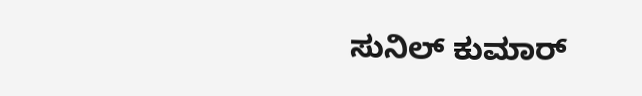ಸುನಿಲ್ ಕುಮಾರ್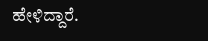ಹೇಳಿದ್ದಾರೆ.